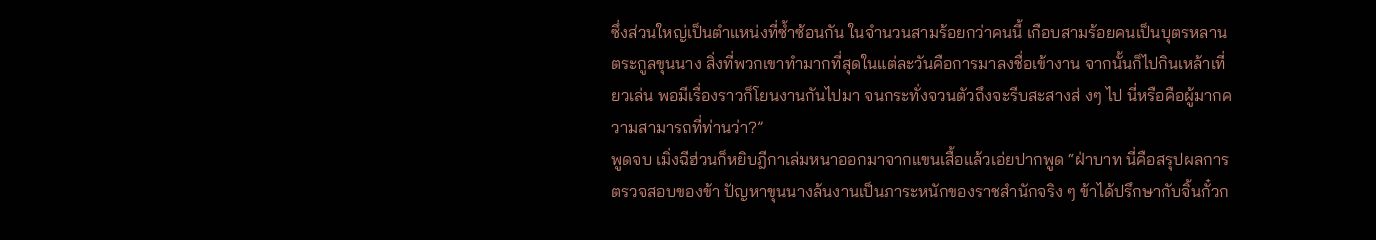ซึ่งส่วนใหญ่เป็นตำแหน่งที่ซ้ำซ้อนกัน ในจำนวนสามร้อยกว่าคนนี้ เกือบสามร้อยคนเป็นบุตรหลานตระกูลขุนนาง สิ่งที่พวกเขาทำมากที่สุดในแต่ละวันคือการมาลงชื่อเข้างาน จากนั้นก็ไปกินเหล้าเที่ยวเล่น พอมีเรื่องราวก็โยนงานกันไปมา จนกระทั่งจวนตัวถึงจะรีบสะสางส่ งๆ ไป นี่หรือคือผู้มากความสามารถที่ท่านว่า?”
พูดจบ เมิ่งฉีฮ่วนก็หยิบฎีกาเล่มหนาออกมาจากแขนเสื้อแล้วเอ่ยปากพูด “ฝ่าบาท นี่คือสรุปผลการตรวจสอบของข้า ปัญหาขุนนางล้นงานเป็นภาระหนักของราชสำนักจริง ๆ ข้าได้ปรึกษากับจิ้นกั๋วก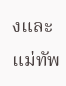งและแม่ทัพ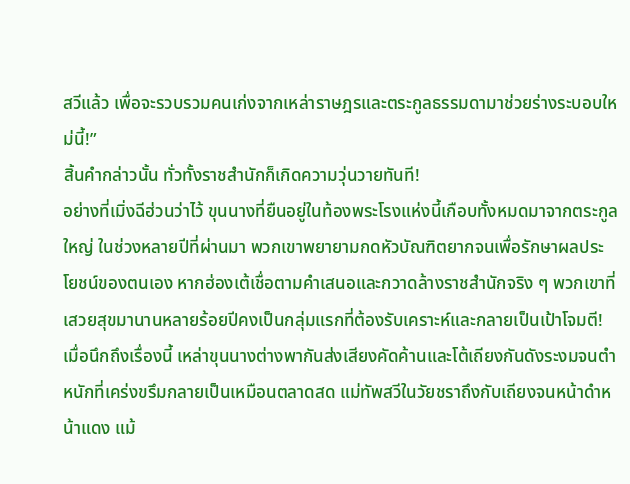สวีแล้ว เพื่อจะรวบรวมคนเก่งจากเหล่าราษฎรและตระกูลธรรมดามาช่วยร่างระบอบใหม่นี้!”
สิ้นคำกล่าวนั้น ทั่วทั้งราชสำนักก็เกิดความวุ่นวายทันที!
อย่างที่เมิ่งฉีฮ่วนว่าไว้ ขุนนางที่ยืนอยู่ในท้องพระโรงแห่งนี้เกือบทั้งหมดมาจากตระกูลใหญ่ ในช่วงหลายปีที่ผ่านมา พวกเขาพยายามกดหัวบัณฑิตยากจนเพื่อรักษาผลประโยชน์ของตนเอง หากฮ่องเต้เชื่อตามคำเสนอและกวาดล้างราชสำนักจริง ๆ พวกเขาที่เสวยสุขมานานหลายร้อยปีคงเป็นกลุ่มแรกที่ต้องรับเคราะห์และกลายเป็นเป้าโจมตี!
เมื่อนึกถึงเรื่องนี้ เหล่าขุนนางต่างพากันส่งเสียงคัดค้านและโต้เถียงกันดังระงมจนตำหนักที่เคร่งขรึมกลายเป็นเหมือนตลาดสด แม่ทัพสวีในวัยชราถึงกับเถียงจนหน้าดำหน้าแดง แม้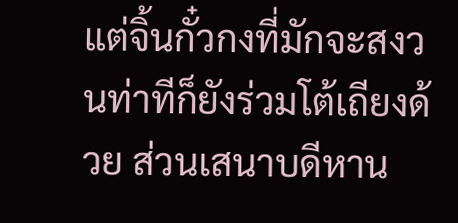แต่จิ้นกั๋วกงที่มักจะสงวนท่าทีก็ยังร่วมโต้เถียงด้วย ส่วนเสนาบดีหาน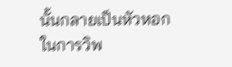นั้นกลายเป็นหัวหอกในการวิพ